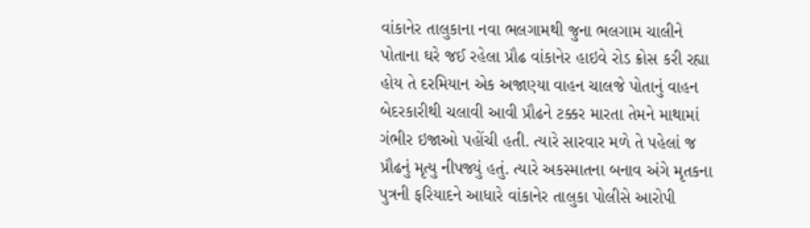વાંકાનેર તાલુકાના નવા ભલગામથી જુના ભલગામ ચાલીને પોતાના ઘરે જઈ રહેલા પ્રૌઢ વાંકાનેર હાઇવે રોડ ક્રોસ કરી રહ્યા હોય તે દરમિયાન એક અજાણ્યા વાહન ચાલજે પોતાનું વાહન બેદરકારીથી ચલાવી આવી પ્રૌઢને ટક્કર મારતા તેમને માથામાં ગંભીર ઇજાઓ પહોંચી હતી. ત્યારે સારવાર મળે તે પહેલાં જ પ્રૌઢનું મૃત્યુ નીપજ્યું હતું. ત્યારે અકસ્માતના બનાવ અંગે મૃતકના પુત્રની ફરિયાદને આધારે વાંકાનેર તાલુકા પોલીસે આરોપી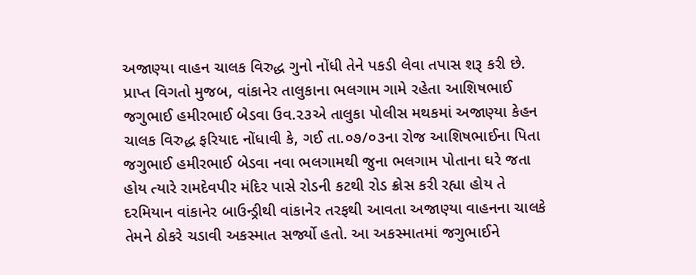અજાણ્યા વાહન ચાલક વિરુદ્ધ ગુનો નોંધી તેને પકડી લેવા તપાસ શરૂ કરી છે.
પ્રાપ્ત વિગતો મુજબ, વાંકાનેર તાલુકાના ભલગામ ગામે રહેતા આશિષભાઈ જગુભાઈ હમીરભાઈ બેડવા ઉવ.૨૩એ તાલુકા પોલીસ મથકમાં અજાણ્યા કેહન ચાલક વિરુદ્ધ ફરિયાદ નોંધાવી કે, ગઈ તા.૦૭/૦૩ના રોજ આશિષભાઈના પિતા જગુભાઈ હમીરભાઈ બેડવા નવા ભલગામથી જુના ભલગામ પોતાના ઘરે જતા હોય ત્યારે રામદેવપીર મંદિર પાસે રોડની કટથી રોડ ક્રોસ કરી રહ્યા હોય તે દરમિયાન વાંકાનેર બાઉન્ડ્રીથી વાંકાનેર તરફથી આવતા અજાણ્યા વાહનના ચાલકે તેમને ઠોકરે ચડાવી અકસ્માત સર્જ્યો હતો. આ અકસ્માતમાં જગુભાઈને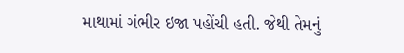માથામાં ગંભીર ઇજા પહોંચી હતી. જેથી તેમનું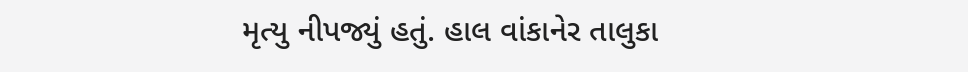મૃત્યુ નીપજ્યું હતું. હાલ વાંકાનેર તાલુકા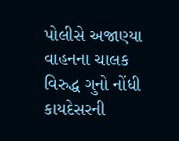પોલીસે અજાણ્યા વાહનના ચાલક વિરુદ્ધ ગુનો નોંધી કાયદેસરની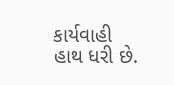કાર્યવાહી હાથ ધરી છે.